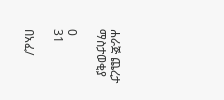ሐራጅ ጨረታ ማስታወቂያ

0
31

በአፈ/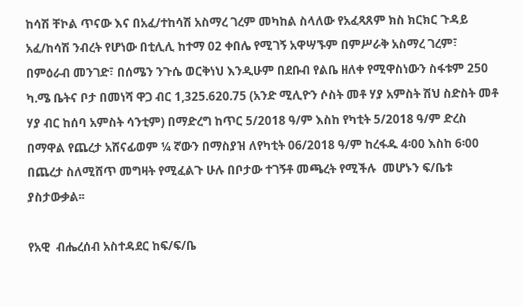ከሳሽ ቸኮል ጥናው እና በአፈ/ተከሳሽ አስማረ ገረም መካከል ስላለው የአፈጻጸም ክስ ክርክር ጉዳይ አፈ/ከሳሽ ንብረት የሆነው በቲሊሊ ከተማ 02 ቀበሌ የሚገኝ አዋሣኙም በምሥራቅ አስማረ ገረም፣ በምዕራብ መንገድ፣ በሰሜን ንጉሴ ወርቅነህ እንዲሁም በደቡብ የልቤ ዘለቀ የሚዋስነውን ስፋቱም 250 ካ.ሜ ቤትና ቦታ በመነሻ ዋጋ ብር 1,325.620.75 (አንድ ሚሊዮን ሶስት መቶ ሃያ አምስት ሽህ ስድስት መቶ ሃያ ብር ከሰባ አምስት ሳንቲም) በማድረግ ከጥር 5/2018 ዓ/ም እስከ የካቲት 5/2018 ዓ/ም ድረስ በማዋል የጨረታ አሸናፊወም ¼ ኛውን በማስያዝ ለየካቲት 06/2018 ዓ/ም ከረፋዱ 4፡00 እስከ 6፡00 በጨረታ ስለሚሸጥ መግዛት የሚፈልጉ ሁሉ በቦታው ተገኝቶ መጫረት የሚችሉ  መሆኑን ፍ/ቤቱ ያስታውቃል፡፡

የአዊ  ብሔረሰብ አስተዳደር ከፍ/ፍ/ቤ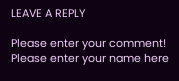LEAVE A REPLY

Please enter your comment!
Please enter your name here